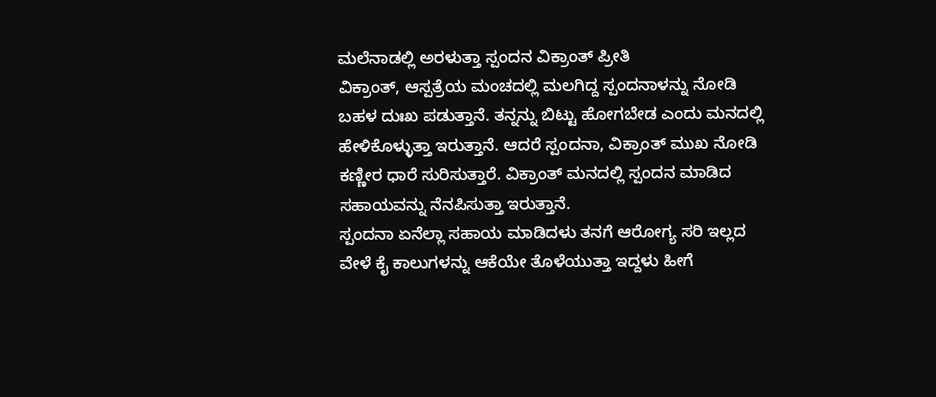ಮಲೆನಾಡಲ್ಲಿ ಅರಳುತ್ತಾ ಸ್ಪಂದನ ವಿಕ್ರಾಂತ್ ಪ್ರೀತಿ
ವಿಕ್ರಾಂತ್, ಆಸ್ಪತ್ರೆಯ ಮಂಚದಲ್ಲಿ ಮಲಗಿದ್ದ ಸ್ಪಂದನಾಳನ್ನು ನೋಡಿ ಬಹಳ ದುಃಖ ಪಡುತ್ತಾನೆ. ತನ್ನನ್ನು ಬಿಟ್ಟು ಹೋಗಬೇಡ ಎಂದು ಮನದಲ್ಲಿ ಹೇಳಿಕೊಳ್ಳುತ್ತಾ ಇರುತ್ತಾನೆ. ಆದರೆ ಸ್ಪಂದನಾ, ವಿಕ್ರಾಂತ್ ಮುಖ ನೋಡಿ ಕಣ್ಣೀರ ಧಾರೆ ಸುರಿಸುತ್ತಾರೆ. ವಿಕ್ರಾಂತ್ ಮನದಲ್ಲಿ ಸ್ಪಂದನ ಮಾಡಿದ ಸಹಾಯವನ್ನು ನೆನಪಿಸುತ್ತಾ ಇರುತ್ತಾನೆ.
ಸ್ಪಂದನಾ ಏನೆಲ್ಲಾ ಸಹಾಯ ಮಾಡಿದಳು ತನಗೆ ಆರೋಗ್ಯ ಸರಿ ಇಲ್ಲದ ವೇಳೆ ಕೈ ಕಾಲುಗಳನ್ನು ಆಕೆಯೇ ತೊಳೆಯುತ್ತಾ ಇದ್ದಳು ಹೀಗೆ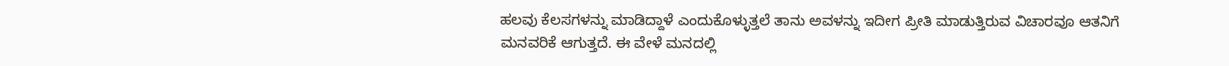ಹಲವು ಕೆಲಸಗಳನ್ನು ಮಾಡಿದ್ದಾಳೆ ಎಂದುಕೊಳ್ಳುತ್ತಲೆ ತಾನು ಅವಳನ್ನು ಇದೀಗ ಪ್ರೀತಿ ಮಾಡುತ್ತಿರುವ ವಿಚಾರವೂ ಆತನಿಗೆ ಮನವರಿಕೆ ಆಗುತ್ತದೆ. ಈ ವೇಳೆ ಮನದಲ್ಲಿ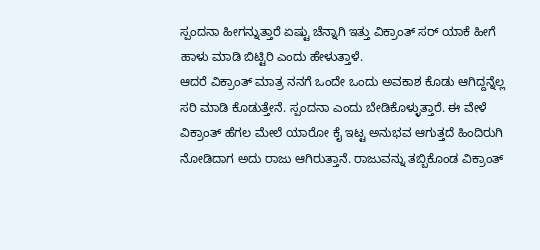ಸ್ಪಂದನಾ ಹೀಗನ್ನುತ್ತಾರೆ ಏಷ್ಟು ಚೆನ್ನಾಗಿ ಇತ್ತು ವಿಕ್ರಾಂತ್ ಸರ್ ಯಾಕೆ ಹೀಗೆ ಹಾಳು ಮಾಡಿ ಬಿಟ್ಟಿರಿ ಎಂದು ಹೇಳುತ್ತಾಳೆ.
ಆದರೆ ವಿಕ್ರಾಂತ್ ಮಾತ್ರ ನನಗೆ ಒಂದೇ ಒಂದು ಅವಕಾಶ ಕೊಡು ಆಗಿದ್ದನ್ನೆಲ್ಲ ಸರಿ ಮಾಡಿ ಕೊಡುತ್ತೇನೆ. ಸ್ಪಂದನಾ ಎಂದು ಬೇಡಿಕೊಳ್ಳುತ್ತಾರೆ. ಈ ವೇಳೆ ವಿಕ್ರಾಂತ್ ಹೆಗಲ ಮೇಲೆ ಯಾರೋ ಕೈ ಇಟ್ಟ ಅನುಭವ ಆಗುತ್ತದೆ ಹಿಂದಿರುಗಿ ನೋಡಿದಾಗ ಅದು ರಾಜು ಆಗಿರುತ್ತಾನೆ. ರಾಜುವನ್ನು ತಬ್ಬಿಕೊಂಡ ವಿಕ್ರಾಂತ್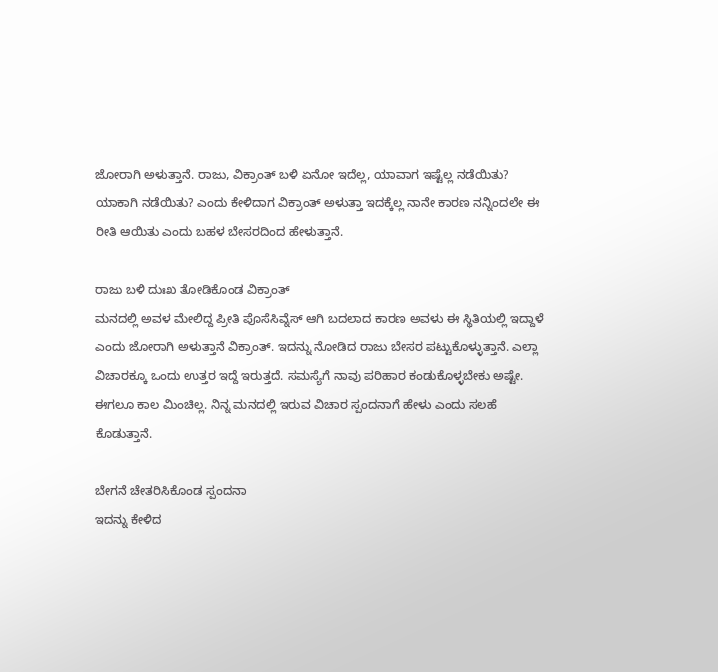ಜೋರಾಗಿ ಅಳುತ್ತಾನೆ. ರಾಜು, ವಿಕ್ರಾಂತ್ ಬಳಿ ಏನೋ ಇದೆಲ್ಲ, ಯಾವಾಗ ಇಷ್ಟೆಲ್ಲ ನಡೆಯಿತು? ಯಾಕಾಗಿ ನಡೆಯಿತು? ಎಂದು ಕೇಳಿದಾಗ ವಿಕ್ರಾಂತ್ ಅಳುತ್ತಾ ಇದಕ್ಕೆಲ್ಲ ನಾನೇ ಕಾರಣ ನನ್ನಿಂದಲೇ ಈ ರೀತಿ ಆಯಿತು ಎಂದು ಬಹಳ ಬೇಸರದಿಂದ ಹೇಳುತ್ತಾನೆ.

ರಾಜು ಬಳಿ ದುಃಖ ತೋಡಿಕೊಂಡ ವಿಕ್ರಾಂತ್
ಮನದಲ್ಲಿ ಅವಳ ಮೇಲಿದ್ದ ಪ್ರೀತಿ ಪೊಸೆಸಿವ್ನೆಸ್ ಆಗಿ ಬದಲಾದ ಕಾರಣ ಅವಳು ಈ ಸ್ಥಿತಿಯಲ್ಲಿ ಇದ್ದಾಳೆ ಎಂದು ಜೋರಾಗಿ ಅಳುತ್ತಾನೆ ವಿಕ್ರಾಂತ್. ಇದನ್ನು ನೋಡಿದ ರಾಜು ಬೇಸರ ಪಟ್ಟುಕೊಳ್ಳುತ್ತಾನೆ. ಎಲ್ಲಾ ವಿಚಾರಕ್ಕೂ ಒಂದು ಉತ್ತರ ಇದ್ದೆ ಇರುತ್ತದೆ. ಸಮಸ್ಯೆಗೆ ನಾವು ಪರಿಹಾರ ಕಂಡುಕೊಳ್ಳಬೇಕು ಅಷ್ಟೇ. ಈಗಲೂ ಕಾಲ ಮಿಂಚಿಲ್ಲ. ನಿನ್ನ ಮನದಲ್ಲಿ ಇರುವ ವಿಚಾರ ಸ್ಪಂದನಾಗೆ ಹೇಳು ಎಂದು ಸಲಹೆ ಕೊಡುತ್ತಾನೆ.

ಬೇಗನೆ ಚೇತರಿಸಿಕೊಂಡ ಸ್ಪಂದನಾ
ಇದನ್ನು ಕೇಳಿದ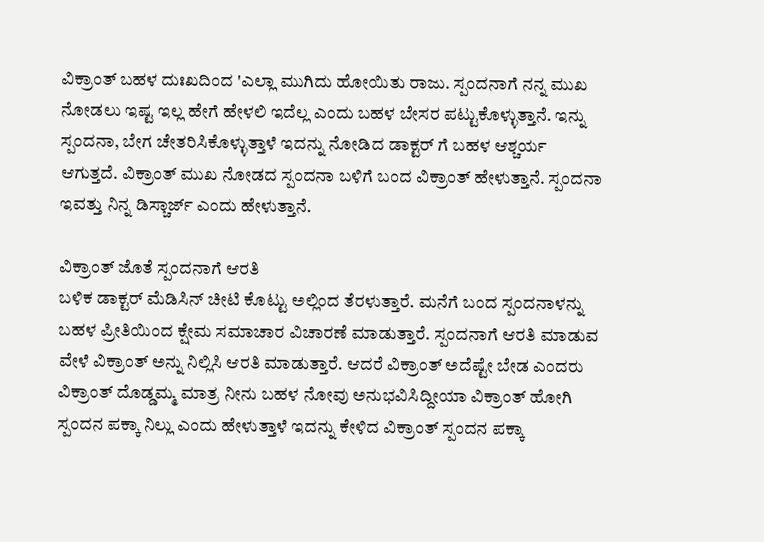ವಿಕ್ರಾಂತ್ ಬಹಳ ದುಃಖದಿಂದ 'ಎಲ್ಲಾ ಮುಗಿದು ಹೋಯಿತು ರಾಜು. ಸ್ಪಂದನಾಗೆ ನನ್ನ ಮುಖ ನೋಡಲು ಇಷ್ಟ ಇಲ್ಲ ಹೇಗೆ ಹೇಳಲಿ ಇದೆಲ್ಲ ಎಂದು ಬಹಳ ಬೇಸರ ಪಟ್ಟುಕೊಳ್ಳುತ್ತಾನೆ. ಇನ್ನು ಸ್ಪಂದನಾ, ಬೇಗ ಚೇತರಿಸಿಕೊಳ್ಳುತ್ತಾಳೆ ಇದನ್ನು ನೋಡಿದ ಡಾಕ್ಟರ್ ಗೆ ಬಹಳ ಆಶ್ಚರ್ಯ ಆಗುತ್ತದೆ. ವಿಕ್ರಾಂತ್ ಮುಖ ನೋಡದ ಸ್ಪಂದನಾ ಬಳಿಗೆ ಬಂದ ವಿಕ್ರಾಂತ್ ಹೇಳುತ್ತಾನೆ. ಸ್ಪಂದನಾ ಇವತ್ತು ನಿನ್ನ ಡಿಸ್ಚಾರ್ಜ್ ಎಂದು ಹೇಳುತ್ತಾನೆ.

ವಿಕ್ರಾಂತ್ ಜೊತೆ ಸ್ಪಂದನಾಗೆ ಆರತಿ
ಬಳಿಕ ಡಾಕ್ಟರ್ ಮೆಡಿಸಿನ್ ಚೀಟಿ ಕೊಟ್ಟು ಅಲ್ಲಿಂದ ತೆರಳುತ್ತಾರೆ. ಮನೆಗೆ ಬಂದ ಸ್ಪಂದನಾಳನ್ನು ಬಹಳ ಪ್ರೀತಿಯಿಂದ ಕ್ಷೇಮ ಸಮಾಚಾರ ವಿಚಾರಣೆ ಮಾಡುತ್ತಾರೆ. ಸ್ಪಂದನಾಗೆ ಆರತಿ ಮಾಡುವ ವೇಳೆ ವಿಕ್ರಾಂತ್ ಅನ್ನು ನಿಲ್ಲಿಸಿ ಆರತಿ ಮಾಡುತ್ತಾರೆ. ಆದರೆ ವಿಕ್ರಾಂತ್ ಅದೆಷ್ಟೇ ಬೇಡ ಎಂದರು ವಿಕ್ರಾಂತ್ ದೊಡ್ಡಮ್ಮ ಮಾತ್ರ ನೀನು ಬಹಳ ನೋವು ಅನುಭವಿಸಿದ್ದೀಯಾ ವಿಕ್ರಾಂತ್ ಹೋಗಿ ಸ್ಪಂದನ ಪಕ್ಕಾ ನಿಲ್ಲು ಎಂದು ಹೇಳುತ್ತಾಳೆ ಇದನ್ನು ಕೇಳಿದ ವಿಕ್ರಾಂತ್ ಸ್ಪಂದನ ಪಕ್ಕಾ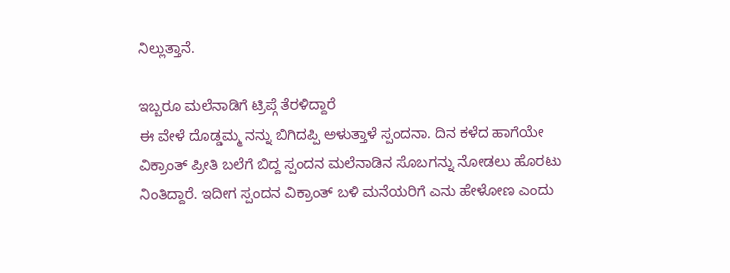ನಿಲ್ಲುತ್ತಾನೆ.

ಇಬ್ಬರೂ ಮಲೆನಾಡಿಗೆ ಟ್ರಿಪ್ಗೆ ತೆರಳಿದ್ದಾರೆ
ಈ ವೇಳೆ ದೊಡ್ಡಮ್ಮ ನನ್ನು ಬಿಗಿದಪ್ಪಿ ಅಳುತ್ತಾಳೆ ಸ್ಪಂದನಾ. ದಿನ ಕಳೆದ ಹಾಗೆಯೇ ವಿಕ್ರಾಂತ್ ಪ್ರೀತಿ ಬಲೆಗೆ ಬಿದ್ದ ಸ್ಪಂದನ ಮಲೆನಾಡಿನ ಸೊಬಗನ್ನು ನೋಡಲು ಹೊರಟು ನಿಂತಿದ್ದಾರೆ. ಇದೀಗ ಸ್ಪಂದನ ವಿಕ್ರಾಂತ್ ಬಳಿ ಮನೆಯರಿಗೆ ಎನು ಹೇಳೋಣ ಎಂದು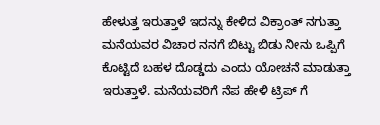ಹೇಳುತ್ತ ಇರುತ್ತಾಳೆ ಇದನ್ನು ಕೇಳಿದ ವಿಕ್ರಾಂತ್ ನಗುತ್ತಾ ಮನೆಯವರ ವಿಚಾರ ನನಗೆ ಬಿಟ್ಟು ಬಿಡು ನೀನು ಒಪ್ಪಿಗೆ ಕೊಟ್ಟಿದೆ ಬಹಳ ದೊಡ್ಡದು ಎಂದು ಯೋಚನೆ ಮಾಡುತ್ತಾ ಇರುತ್ತಾಳೆ. ಮನೆಯವರಿಗೆ ನೆಪ ಹೇಳಿ ಟ್ರಿಪ್ ಗೆ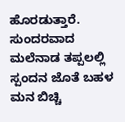ಹೊರಡುತ್ತಾರೆ. ಸುಂದರವಾದ ಮಲೆನಾಡ ತಪ್ಪಲಲ್ಲಿ ಸ್ಪಂದನ ಜೊತೆ ಬಹಳ ಮನ ಬಿಚ್ಚಿ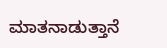ಮಾತನಾಡುತ್ತಾನೆ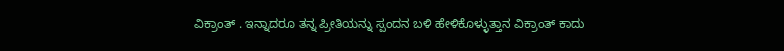ವಿಕ್ರಾಂತ್ . ಇನ್ನಾದರೂ ತನ್ನ ಪ್ರೀತಿಯನ್ನು ಸ್ಪಂದನ ಬಳಿ ಹೇಳಿಕೊಳ್ಳುತ್ತಾನ ವಿಕ್ರಾಂತ್ ಕಾದು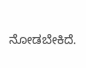ನೋಡಬೇಕಿದೆ.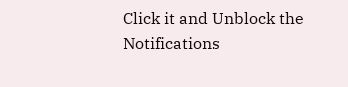Click it and Unblock the Notifications